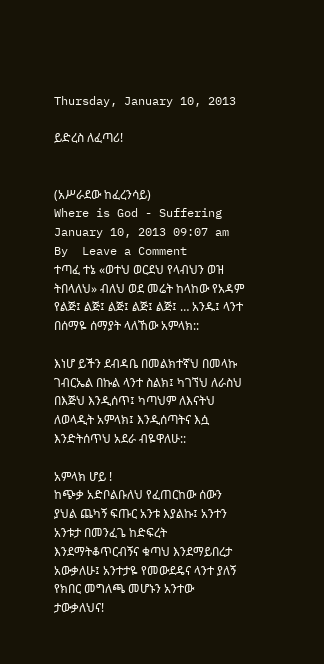Thursday, January 10, 2013

ይድረስ ለፈጣሪ!


(አሥራደው ከፈረንሳይ)
Where is God - Suffering
January 10, 2013 09:07 am By  Leave a Comment
ተጣፈ ተኔ «ወተህ ወርደህ የላብህን ወዝ ትበላለህ» ብለህ ወደ መሬት ከላከው የአዳም የልጅ፤ ልጅ፤ ልጅ፤ ልጅ፤ ልጅ፤ … አንዱ፤ ላንተ በሰማዬ ሰማያት ላለኸው አምላክ::

እነሆ ይችን ደብዳቤ በመልክተኛህ በመላኩ ገብርኤል በኩል ላንተ ስልክ፤ ካገኘህ ለራስህ በእጅህ እንዲሰጥ፤ ካጣህም ለእናትህ ለወላዲት አምላክ፤ እንዲሰጣትና እሷ እንድትሰጥህ አደራ ብዬዋለሁ::

አምላክ ሆይ !
ከጭቃ አድቦልቡለህ የፈጠርከው ሰውን ያህል ጨካኝ ፍጡር አንቱ እያልኩ፤ አንተን አንቱታ በመንፈጌ ከድፍረት እንደማትቆጥርብኝና ቁጣህ እንደማይበረታ አውቃለሁ፤ አንተታዬ የመውደዴና ላንተ ያለኝ የክበር መግለጫ መሆኑን አንተው ታውቃለህና!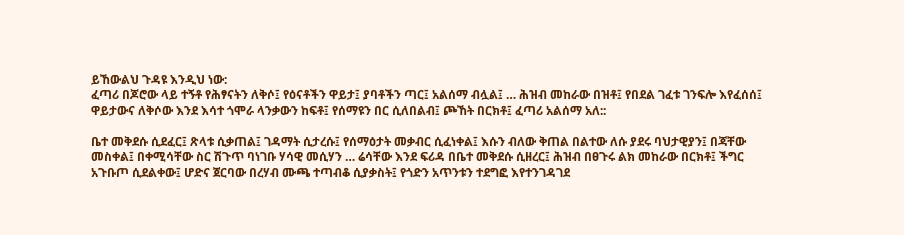ይኸውልህ ጉዳዩ እንዲህ ነው:
ፈጣሪ በጆሮው ላይ ተኝቶ የሕፃናትን ለቅሶ፤ የዕናቶችን ዋይታ፤ ያባቶችን ጣር፤ አልሰማ ብሏል፤ … ሕዝብ መከራው በዝቶ፤ የበደል ገፈቱ ገንፍሎ እየፈሰሰ፤ ዋይታውና ለቅሶው እንደ እሳተ ጎሞራ ላንቃውን ከፍቶ፤ የሰማዩን በር ሲለበልብ፤ ጮኸት በርክቶ፤ ፈጣሪ አልሰማ አለ::

ቤተ መቅደሱ ሲደፈር፤ ጽላቱ ሲቃጠል፤ ገዳማት ሲታረሱ፤ የሰማዕታት መቃብር ሲፈነቀል፤ እሱን ብለው ቅጠል በልተው ለሱ ያደሩ ባህታዊያን፤ በጃቸው መስቀል፤ በቀሚሳቸው ስር ሽጉጥ ባነገቡ ሃሳዊ መሲሃን … ሬሳቸው እንደ ፍሪዳ በቤተ መቅደሱ ሲዘረር፤ ሕዝብ በፀጉሩ ልክ መከራው በርክቶ፤ ችግር አጉቡጦ ሲደልቀው፤ ሆድና ጀርባው በረሃብ ሙጫ ተጣብቆ ሲያቃስት፤ የጎድን አጥንቱን ተደግፎ እየተንገዳገደ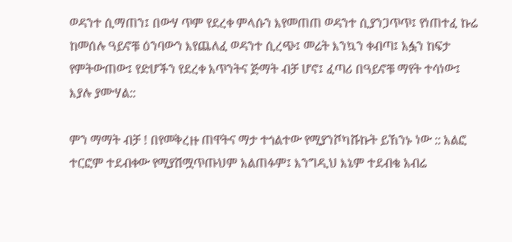ወዳንተ ሲማጠን፤ በውሃ ጥም የደረቀ ምላሱን እየመጠጠ ወዳንተ ሲያንጋጥጥ፤ የነጠተፈ ኩሬ ከመሰሉ ዓይኖቹ ዕንባውን እየጨለፈ ወዳንተ ሲረጭ፤ መሬት እንኳን ቀብጣ፤ አፏን ከፍታ የምትውጠው፤ የድሆችን የደረቀ አጥንትና ጅማት ብቻ ሆኖ፤ ፈጣሪ በዓይኖቹ ማየት ተሳነው፤ እያሉ ያሙሃል::

ምን ማማት ብቻ ! በየመቅረዙ ጠዋትና ማታ ተጎልተው የሚያንሾካሹኩት ይኸንኑ ነው :: አልፎ ተርፎም ተደብቀው የሚያሽሟጥጡህም አልጠፉም፤ እንግዲህ እኔም ተደብቄ አብሬ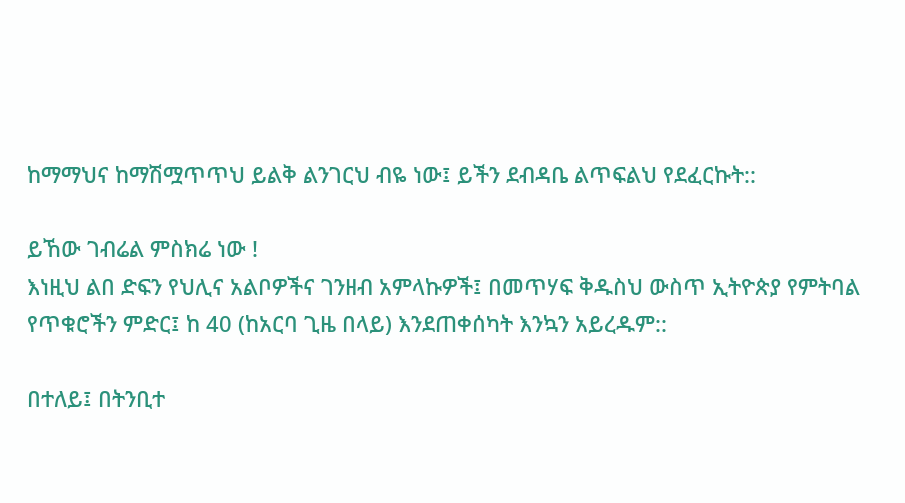ከማማህና ከማሽሟጥጥህ ይልቅ ልንገርህ ብዬ ነው፤ ይችን ደብዳቤ ልጥፍልህ የደፈርኩት::

ይኸው ገብሬል ምስክሬ ነው !
እነዚህ ልበ ድፍን የህሊና አልቦዎችና ገንዘብ አምላኩዎች፤ በመጥሃፍ ቅዱስህ ውስጥ ኢትዮጵያ የምትባል የጥቁሮችን ምድር፤ ከ 40 (ከአርባ ጊዜ በላይ) እንደጠቀሰካት እንኳን አይረዱም::

በተለይ፤ በትንቢተ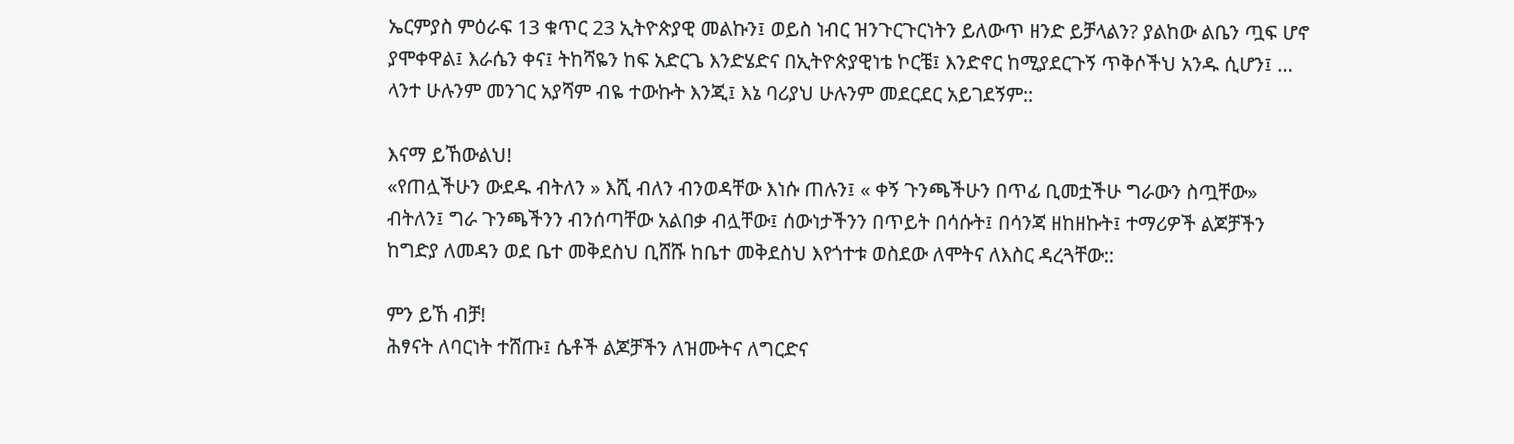ኤርምያስ ምዕራፍ 13 ቁጥር 23 ኢትዮጵያዊ መልኩን፤ ወይስ ነብር ዝንጉርጉርነትን ይለውጥ ዘንድ ይቻላልን? ያልከው ልቤን ጧፍ ሆኖ ያሞቀዋል፤ እራሴን ቀና፤ ትከሻዬን ከፍ አድርጌ እንድሄድና በኢትዮጵያዊነቴ ኮርቼ፤ እንድኖር ከሚያደርጉኝ ጥቅሶችህ አንዱ ሲሆን፤ … ላንተ ሁሉንም መንገር አያሻም ብዬ ተውኩት እንጂ፤ እኔ ባሪያህ ሁሉንም መደርደር አይገደኝም::

እናማ ይኸውልህ!
«የጠሏችሁን ውደዱ ብትለን » እሺ ብለን ብንወዳቸው እነሱ ጠሉን፤ « ቀኝ ጉንጫችሁን በጥፊ ቢመቷችሁ ግራውን ስጧቸው» ብትለን፤ ግራ ጉንጫችንን ብንሰጣቸው አልበቃ ብሏቸው፤ ሰውነታችንን በጥይት በሳሱት፤ በሳንጃ ዘከዘኩት፤ ተማሪዎች ልጆቻችን ከግድያ ለመዳን ወደ ቤተ መቅደስህ ቢሸሹ ከቤተ መቅደስህ እየጎተቱ ወስደው ለሞትና ለእስር ዳረጓቸው::

ምን ይኸ ብቻ!
ሕፃናት ለባርነት ተሸጡ፤ ሴቶች ልጆቻችን ለዝሙትና ለግርድና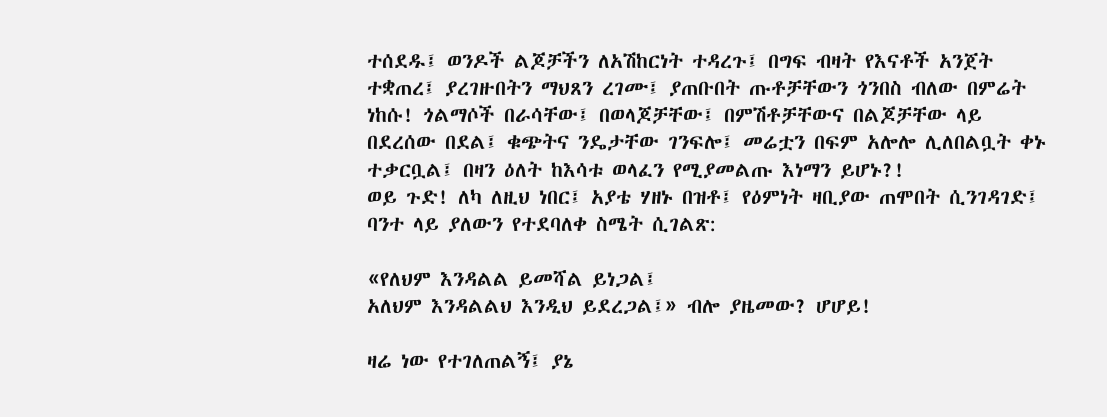ተሰደዱ፤ ወንዶች ልጆቻችን ለአሽከርነት ተዳረጉ፤ በግፍ ብዛት የእናቶች አንጀት ተቋጠረ፤ ያረገዙበትን ማህጸን ረገሙ፤ ያጠቡበት ጡቶቻቸውን ጎንበስ ብለው በምሬት ነከሱ! ጎልማሶች በራሳቸው፤ በወላጆቻቸው፤ በምሽቶቻቸውና በልጆቻቸው ላይ በደረሰው በደል፤ ቁጭትና ንዴታቸው ገንፍሎ፤ መሬቷን በፍም አሎሎ ሊለበልቧት ቀኑ ተቃርቧል፤ በዛን ዕለት ከእሳቱ ወላፈን የሚያመልጡ እነማን ይሆኑ?!
ወይ ጉድ! ለካ ለዚህ ነበር፤ አያቴ ሃዘኑ በዝቶ፤ የዕምነት ዛቢያው ጠሞበት ሲንገዳገድ፤ ባንተ ላይ ያለውን የተደባለቀ ስሜት ሲገልጽ:

«የለህም እንዳልል ይመሻል ይነጋል፤
አለህም እንዳልልህ እንዲህ ይደረጋል፤» ብሎ ያዜመው? ሆሆይ!

ዛሬ ነው የተገለጠልኝ፤ ያኔ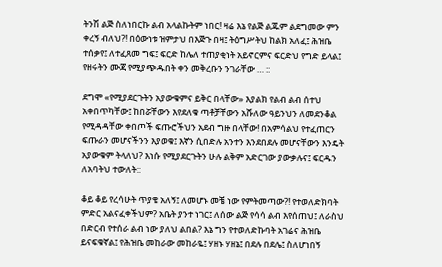ትንሽ ልጅ ስለነበርኩ ልብ አላልኩትም ነበር! ዛሬ እኔ የልጅ ልጁም ልደግመው ምን ቀረኝ ብለህ?! በዕውነቱ ዝምታህ በእጅጉ በዛ፤ ትዕግሥትህ ከልክ አለፈ፤ ሕዝቤ ተሰቃየ፤ ለተፈጸመ ግፍ፤ ፍርድ ከሌለ ተጠያቂነት አይኖርምና ፍርድህ የግድ ይላል፤ የዘሩትን ሙጃ የሚያጭዱበት ቀን መቅረቡን ንገራቸው … ::

ደግሞ «የሚያደርጉትን አያውቁምና ይቅር በላቸው» እያልክ የልብ ልብ ሰተህ አቀበጥካቸው፤ ከበሯቸውን እየደለቁ ጣቶቻቸውን አሹለው ዓይንህን ለመደንቆል የሚዳዳቸው ቀበጦች ፍጡሮችህን አደብ ግዙ በላቸው! በአምሳልህ የተፈጠርን ፍጡራን መሆናችንን እያወቁ፤ እኛን ሲበድሉ አንተን እንደበደሉ መሆናቸውን እንዴት አያውቁም ትላለህ? እነሱ የሚያደርጉትን ሁሉ ልቅም አድርገው ያውቃሉና፤ ፍርዱን ለአባትህ ተውለት::

ቆይ ቆይ የረሳሁት ጥያቄ አለኝ፤ ለመሆኑ መቼ ነው የምትመጣው?! የተወለድክባት ምድር አልናፈቀችህም? አቤት ያንተ ነገር፤ ለሰው ልጅ የሳሳ ልብ እየሰጠህ፤ ለራስህ በድርብ የተሰራ ልብ ነው ያለህ ልበል? እኔ ግን የተወለድኩባት አገሬና ሕዝቤ ይናፍቁኛል፤ የሕዝቤ መከራው መከራዬ፤ ሃዘኑ ሃዘኔ፤ በደሉ በደሌ፤ ስለሆነበኝ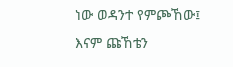ነው ወዳንተ የምጮኸው፤ እናም ጩኸቴን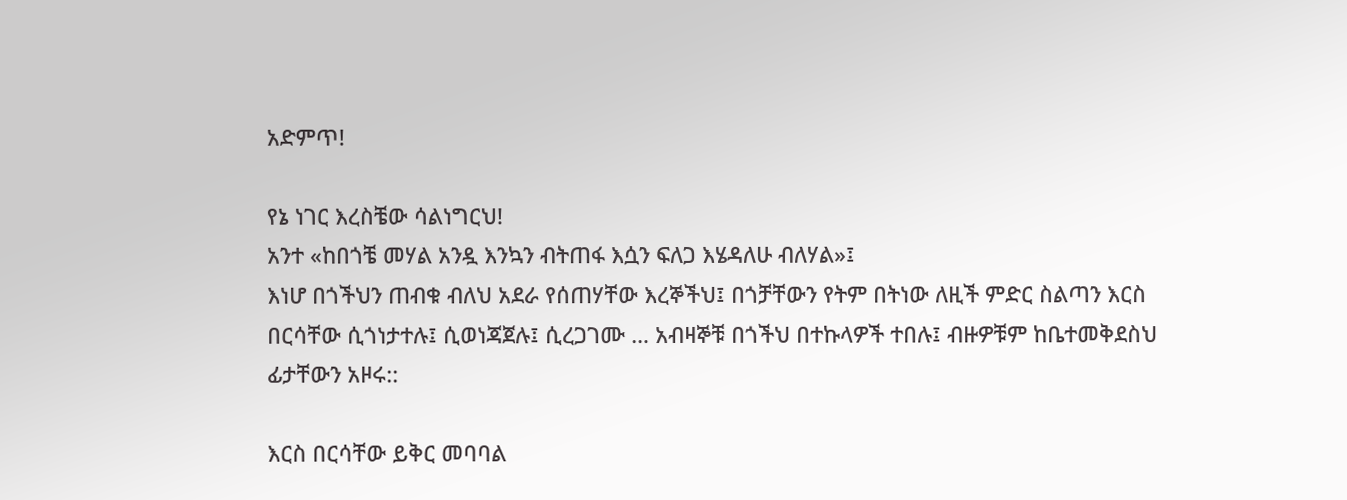አድምጥ!

የኔ ነገር እረስቼው ሳልነግርህ!
አንተ «ከበጎቼ መሃል አንዷ እንኳን ብትጠፋ እሷን ፍለጋ እሄዳለሁ ብለሃል»፤
እነሆ በጎችህን ጠብቁ ብለህ አደራ የሰጠሃቸው እረኞችህ፤ በጎቻቸውን የትም በትነው ለዚች ምድር ስልጣን እርስ በርሳቸው ሲጎነታተሉ፤ ሲወነጃጀሉ፤ ሲረጋገሙ … አብዛኞቹ በጎችህ በተኩላዎች ተበሉ፤ ብዙዎቹም ከቤተመቅደስህ ፊታቸውን አዞሩ::

እርስ በርሳቸው ይቅር መባባል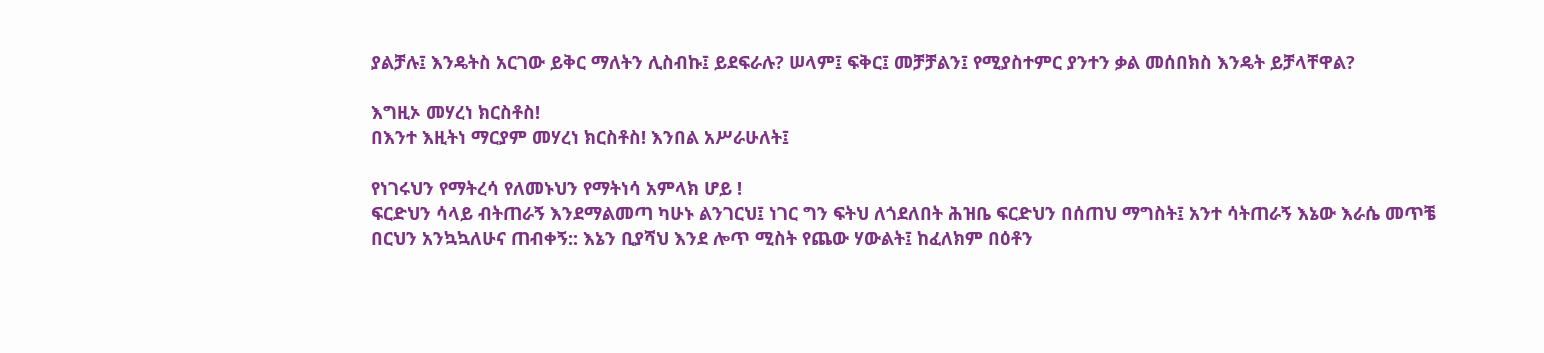ያልቻሉ፤ እንዴትስ አርገው ይቅር ማለትን ሊስብኩ፤ ይደፍራሉ? ሠላም፤ ፍቅር፤ መቻቻልን፤ የሚያስተምር ያንተን ቃል መሰበክስ እንዴት ይቻላቸዋል?

እግዚኦ መሃረነ ክርስቶስ!
በእንተ እዚትነ ማርያም መሃረነ ክርስቶስ! እንበል አሥራሁለት፤

የነገሩህን የማትረሳ የለመኑህን የማትነሳ አምላክ ሆይ !
ፍርድህን ሳላይ ብትጠራኝ እንደማልመጣ ካሁኑ ልንገርህ፤ ነገር ግን ፍትህ ለጎደለበት ሕዝቤ ፍርድህን በሰጠህ ማግስት፤ አንተ ሳትጠራኝ እኔው እራሴ መጥቼ በርህን አንኳኳለሁና ጠብቀኝ:: እኔን ቢያሻህ እንደ ሎጥ ሚስት የጨው ሃውልት፤ ከፈለክም በዕቶን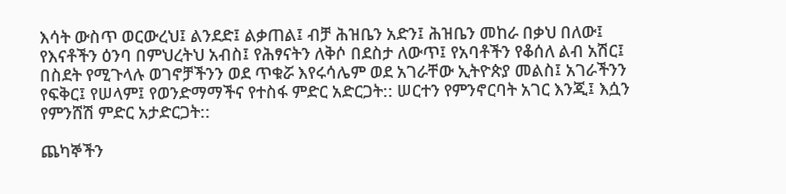እሳት ውስጥ ወርውረህ፤ ልንደድ፤ ልቃጠል፤ ብቻ ሕዝቤን አድን፤ ሕዝቤን መከራ በቃህ በለው፤ የእናቶችን ዕንባ በምህረትህ አብስ፤ የሕፃናትን ለቅሶ በደስታ ለውጥ፤ የአባቶችን የቆሰለ ልብ አሽር፤ በስደት የሚጉላሉ ወገኖቻችንን ወደ ጥቁሯ እየሩሳሌም ወደ አገራቸው ኢትዮጵያ መልስ፤ አገራችንን የፍቅር፤ የሠላም፤ የወንድማማችና የተስፋ ምድር አድርጋት:: ሠርተን የምንኖርባት አገር እንጂ፤ እሷን የምንሸሽ ምድር አታድርጋት::

ጨካኞችን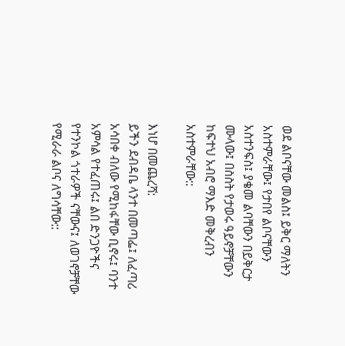ወደ ልቦናቸው መልስ፤ ይቅር ማለትን አስተምራቸው፤ የታበየ ልቦናቸውን አስተንፍስ፤ ያቄመ ልባቸውን በይቅርታ ሙላው፤ በስስት የታወሩ ዓይኖቻቸውን ከፍተህ አብሮ ማእድ መቅረብን አስተምራቸው::

እነሆ በመጨረሻ:
ይችን ደብዳቤ ላንተ በመጣፌ፤ ለፈጣሪ አሳበቀ ብለው የሚከፋቸው ቢኖሩ፤ ባንተ አምሳል የተፈጠሩ፤ ልበ ድንጋዮችና የተንኮል ጎተራዎች ናቸውና፤ ለወገኖቻቸው የሚራራ ልቦና ለግሳቸው::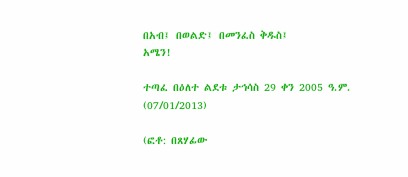በአብ፤ በወልድ፤ በመንፈስ ቅዱስ፤
አሜን!

ተጣፈ በዕለተ ልደቱ ታኅሳስ 29 ቀን 2005 ዓ.ም. (07/01/2013)

(ፎቶ: በጸሃፊው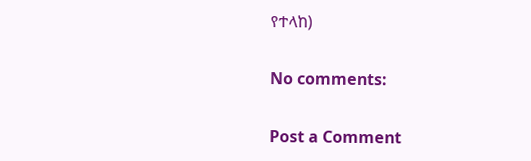የተላከ)

No comments:

Post a Comment